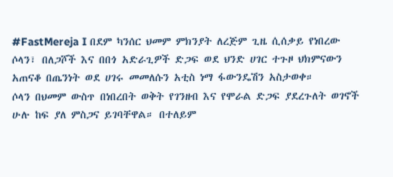#FastMereja I በደም ካንሰር ህመም ምክንያት ለረጅም ጊዜ ሲሰቃይ የነበረው ሶላን፣ በለጋሾች እና በበጎ አድራጊዎች ድጋፍ ወደ ህንድ ሀገር ተጉዞ ህክምናውን አጠናቆ በጤንነት ወደ ሀገሩ መመለሱን አቲስ ነማ ፋውንዴሽን አስታወቀ።
ሶላን በህመም ውስጥ በነበረበት ወቅት የገንዘብ እና የሞራል ድጋፍ ያደረጉለት ወገኖች ሁሉ ከፍ ያለ ምስጋና ይገባቸዋል። በተለይም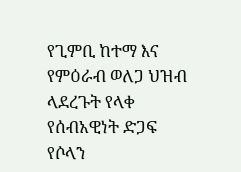የጊምቢ ከተማ እና የምዕራብ ወለጋ ህዝብ ላደረጉት የላቀ የሰብአዊነት ድጋፍ የሶላን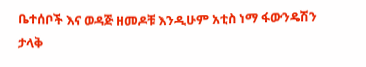ቤተሰቦች እና ወዳጅ ዘመዶቹ እንዲሁም አቲስ ነማ ፋውንዴሽን ታላቅ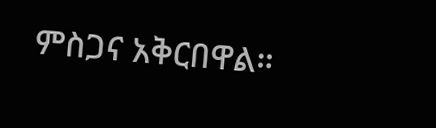ምስጋና አቅርበዋል።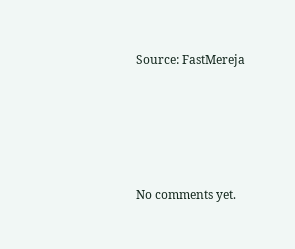Source: FastMereja








No comments yet.